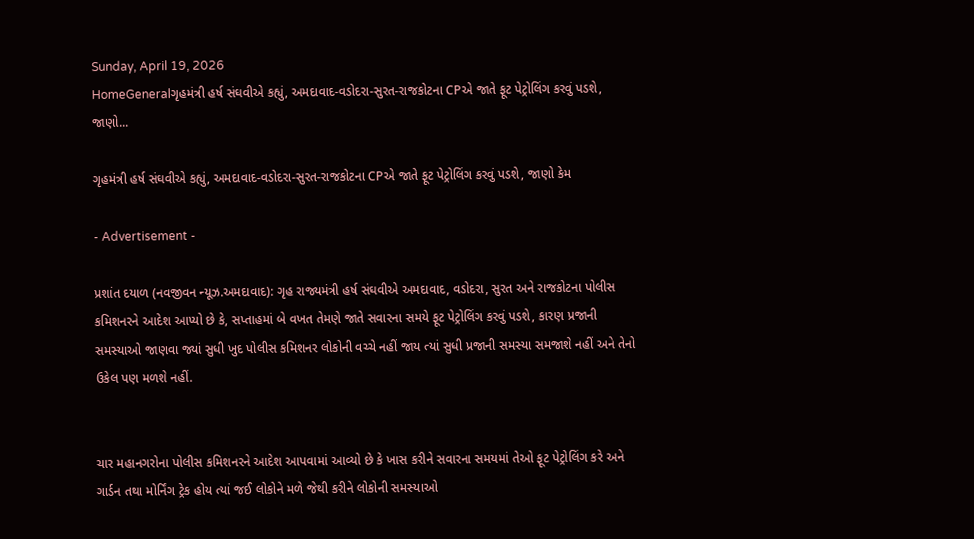Sunday, April 19, 2026
HomeGeneralગૃહમંત્રી હર્ષ સંઘવીએ કહ્યું, અમદાવાદ-વડોદરા-સુરત-રાજકોટના CPએ જાતે ફૂટ પેટ્રોલિંગ કરવું પડશે, જાણો...

ગૃહમંત્રી હર્ષ સંઘવીએ કહ્યું, અમદાવાદ-વડોદરા-સુરત-રાજકોટના CPએ જાતે ફૂટ પેટ્રોલિંગ કરવું પડશે, જાણો કેમ

- Advertisement -

પ્રશાંત દયાળ (નવજીવન ન્યૂઝ.અમદાવાદ): ગૃહ રાજ્યમંત્રી હર્ષ સંઘવીએ અમદાવાદ, વડોદરા, સુરત અને રાજકોટના પોલીસ કમિશનરને આદેશ આપ્યો છે કે, સપ્તાહમાં બે વખત તેમણે જાતે સવારના સમયે ફૂટ પેટ્રોલિંગ કરવું પડશે, કારણ પ્રજાની સમસ્યાઓ જાણવા જ્યાં સુધી ખુદ પોલીસ કમિશનર લોકોની વચ્ચે નહીં જાય ત્યાં સુધી પ્રજાની સમસ્યા સમજાશે નહીં અને તેનો ઉકેલ પણ મળશે નહીં.


ચાર મહાનગરોના પોલીસ કમિશનરને આદેશ આપવામાં આવ્યો છે કે ખાસ કરીને સવારના સમયમાં તેઓ ફૂટ પેટ્રોલિંગ કરે અને ગાર્ડન તથા મોર્નિંગ ટ્રેક હોય ત્યાં જઈ લોકોને મળે જેથી કરીને લોકોની સમસ્યાઓ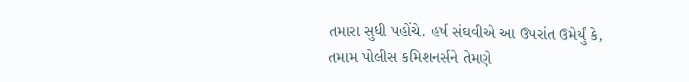તમારા સુધી પહોંચે. હર્ષ સંઘવીએ આ ઉપરાંત ઉમેર્યું કે, તમામ પોલીસ કમિશનર્સને તેમણે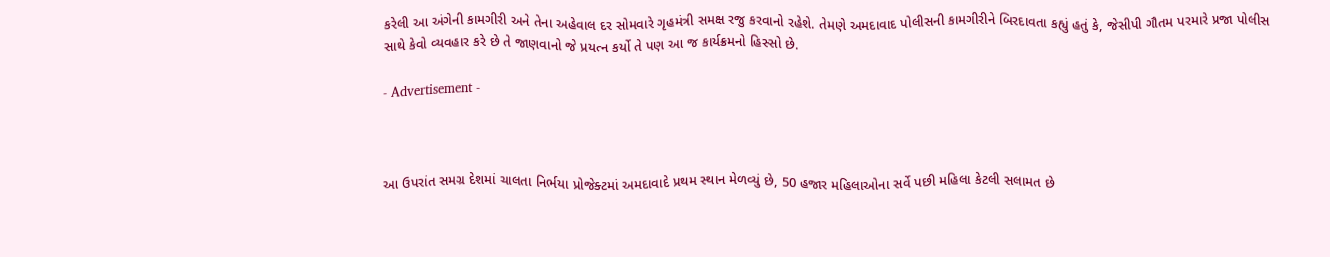કરેલી આ અંગેની કામગીરી અને તેના અહેવાલ દર સોમવારે ગૃહમંત્રી સમક્ષ રજુ કરવાનો રહેશે. તેમણે અમદાવાદ પોલીસની કામગીરીને બિરદાવતા કહ્યું હતું કે, જેસીપી ગૌતમ પરમારે પ્રજા પોલીસ સાથે કેવો વ્યવહાર કરે છે તે જાણવાનો જે પ્રયત્ન કર્યો તે પણ આ જ કાર્યક્રમનો હિસ્સો છે.

- Advertisement -



આ ઉપરાંત સમગ્ર દેશમાં ચાલતા નિર્ભયા પ્રોજેક્ટમાં અમદાવાદે પ્રથમ સ્થાન મેળવ્યું છે, 50 હજાર મહિલાઓના સર્વે પછી મહિલા કેટલી સલામત છે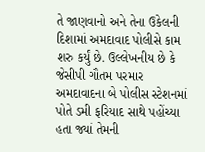તે જાણવાનો અને તેના ઉકેલની દિશામાં અમદાવાદ પોલીસે કામ શરુ કર્યું છે. ઉલ્લેખનીય છે કે જેસીપી ગૌતમ પરમાર અમદાવાદના બે પોલીસ સ્ટેશનમાં પોતે ડમી ફરિયાદ સાથે પહોંચ્યા હતા જ્યાં તેમની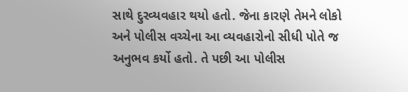સાથે દુરવ્યવહાર થયો હતો. જેના કારણે તેમને લોકો અને પોલીસ વચ્ચેના આ વ્યવહારોનો સીધી પોતે જ અનુભવ કર્યો હતો. તે પછી આ પોલીસ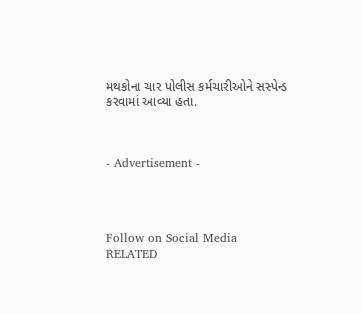મથકોના ચાર પોલીસ કર્મચારીઓને સસ્પેન્ડ કરવામાં આવ્યા હતા.



- Advertisement -




Follow on Social Media
RELATED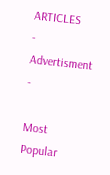ARTICLES
- Advertisment -

Most Popular